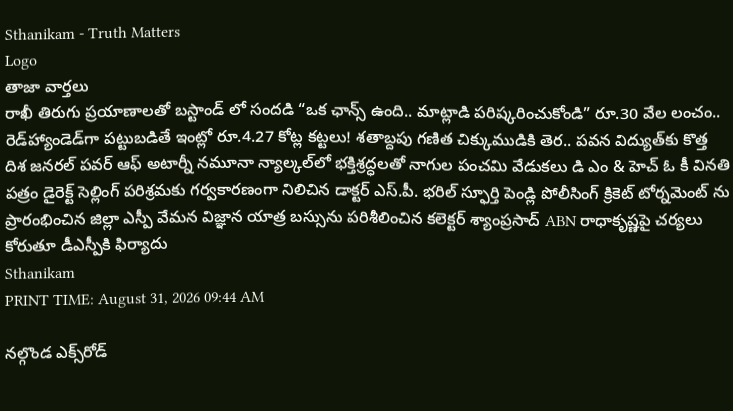Sthanikam - Truth Matters
Logo
తాజా వార్తలు
రాఖీ తిరుగు ప్రయాణాలతో బస్టాండ్ లో సందడి “ఒక ఛాన్స్‌ ఉంది.. మాట్లాడి పరిష్కరించుకోండి” రూ.30 వేల లంచం.. రెడ్‌హ్యాండెడ్‌గా పట్టుబడితే ఇంట్లో రూ.4.27 కోట్ల కట్టలు! శతాబ్దపు గణిత చిక్కుముడికి తెర.. పవన విద్యుత్‌కు కొత్త దిశ జనరల్ పవర్ ఆఫ్ అటార్నీ నమూనా న్యాల్కల్‌లో భక్తిశ్రద్ధలతో నాగుల పంచమి వేడుకలు డి ఎం & హెచ్ ఓ కీ వినతి పత్రం డైరెక్ట్ సెల్లింగ్ పరిశ్రమకు గర్వకారణంగా నిలిచిన డాక్టర్ ఎస్.పీ. భరిల్ స్ఫూర్తి పెండ్లి పోలీసింగ్ క్రికెట్ టోర్నమెంట్ ను ప్రారంభించిన జిల్లా ఎస్పీ వేమన విజ్ఞాన యాత్ర బస్సును పరిశీలించిన కలెక్టర్ శ్యాంప్రసాద్ ABN రాధాకృష్ణపై చర్యలు కోరుతూ డీఎస్పీకి ఫిర్యాదు
Sthanikam
PRINT TIME: August 31, 2026 09:44 AM

నల్గొండ ఎక్స్‌రోడ్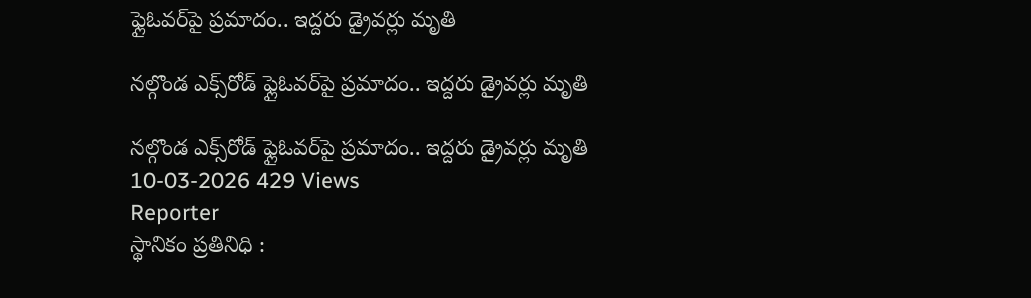ఫ్లైఓవర్‌పై ప్రమాదం.. ఇద్దరు డ్రైవర్లు మృతి

నల్గొండ ఎక్స్‌రోడ్ ఫ్లైఓవర్‌పై ప్రమాదం.. ఇద్దరు డ్రైవర్లు మృతి

నల్గొండ ఎక్స్‌రోడ్ ఫ్లైఓవర్‌పై ప్రమాదం.. ఇద్దరు డ్రైవర్లు మృతి
10-03-2026 429 Views
Reporter
స్థానికం ప్రతినిధి :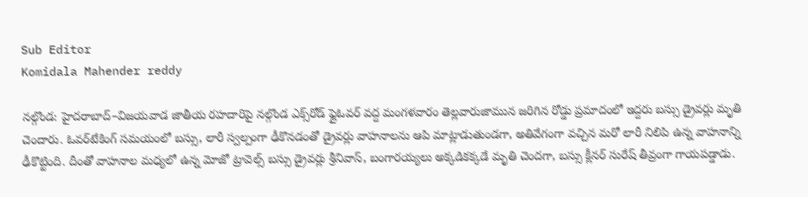Sub Editor
Komidala Mahender reddy

నల్గొండ: హైదరాబాద్–విజయవాడ జాతీయ రహదారిపై నల్గొండ ఎక్స్‌రోడ్ ఫ్లైఓవర్ వద్ద మంగళవారం తెల్లవారుజామున జరిగిన రోడ్డు ప్రమాదంలో ఇద్దరు బస్సు డ్రైవర్లు మృతి చెందారు. ఓవర్‌టేకింగ్ సమయంలో బస్సు, లారీ స్వల్పంగా ఢీకొనడంతో డ్రైవర్లు వాహనాలను ఆపి మాట్లాడుతుండగా, అతివేగంగా వచ్చిన మరో లారీ నిలిపి ఉన్న వాహనాన్ని ఢీకొట్టింది. దీంతో వాహనాల మధ్యలో ఉన్న మోజో ట్రావెల్స్ బస్సు డ్రైవర్లు శ్రీనివాస్, బంగారయ్యలు అక్కడికక్కడే మృతి చెందగా, బస్సు క్లీనర్ సురేష్ తీవ్రంగా గాయపడ్డాడు.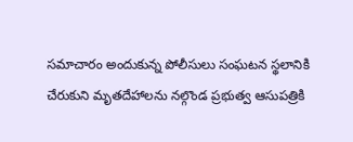సమాచారం అందుకున్న పోలీసులు సంఘటన స్థలానికి చేరుకుని మృతదేహాలను నల్గొండ ప్రభుత్వ ఆసుపత్రికి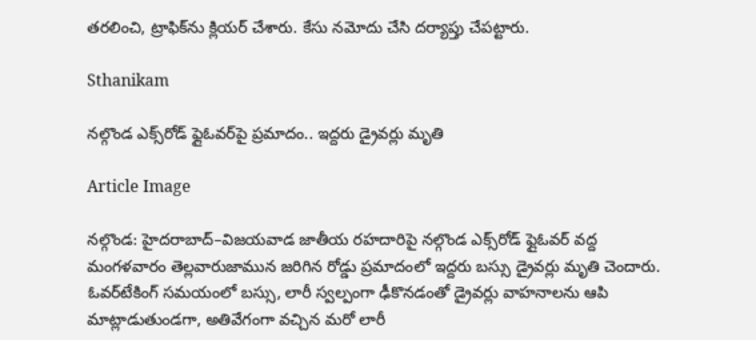తరలించి, ట్రాఫిక్‌ను క్లియర్ చేశారు. కేసు నమోదు చేసి దర్యాప్తు చేపట్టారు.

Sthanikam

నల్గొండ ఎక్స్‌రోడ్ ఫ్లైఓవర్‌పై ప్రమాదం.. ఇద్దరు డ్రైవర్లు మృతి

Article Image

నల్గొండ: హైదరాబాద్–విజయవాడ జాతీయ రహదారిపై నల్గొండ ఎక్స్‌రోడ్ ఫ్లైఓవర్ వద్ద మంగళవారం తెల్లవారుజామున జరిగిన రోడ్డు ప్రమాదంలో ఇద్దరు బస్సు డ్రైవర్లు మృతి చెందారు. ఓవర్‌టేకింగ్ సమయంలో బస్సు, లారీ స్వల్పంగా ఢీకొనడంతో డ్రైవర్లు వాహనాలను ఆపి మాట్లాడుతుండగా, అతివేగంగా వచ్చిన మరో లారీ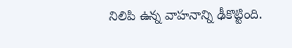నిలిపి ఉన్న వాహనాన్ని ఢీకొట్టింది.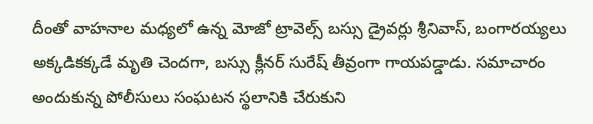దీంతో వాహనాల మధ్యలో ఉన్న మోజో ట్రావెల్స్ బస్సు డ్రైవర్లు శ్రీనివాస్, బంగారయ్యలు అక్కడికక్కడే మృతి చెందగా, బస్సు క్లీనర్ సురేష్ తీవ్రంగా గాయపడ్డాడు. సమాచారం అందుకున్న పోలీసులు సంఘటన స్థలానికి చేరుకుని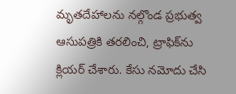మృతదేహాలను నల్గొండ ప్రభుత్వ ఆసుపత్రికి తరలించి, ట్రాఫిక్‌ను క్లియర్ చేశారు. కేసు నమోదు చేసి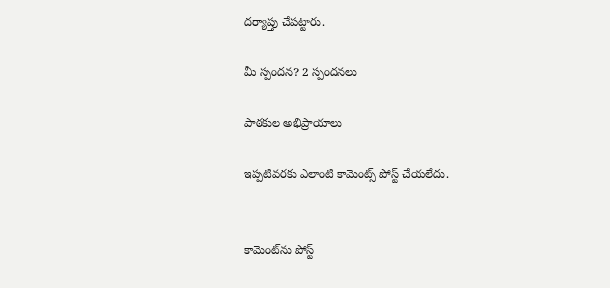దర్యాప్తు చేపట్టారు.

మీ స్పందన? 2 స్పందనలు

పాఠకుల అభిప్రాయాలు

ఇప్పటివరకు ఎలాంటి కామెంట్స్ పోస్ట్ చేయలేదు.


కామెంట్‌ను పోస్ట్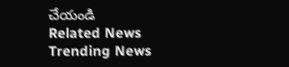చేయండి
Related News
Trending News